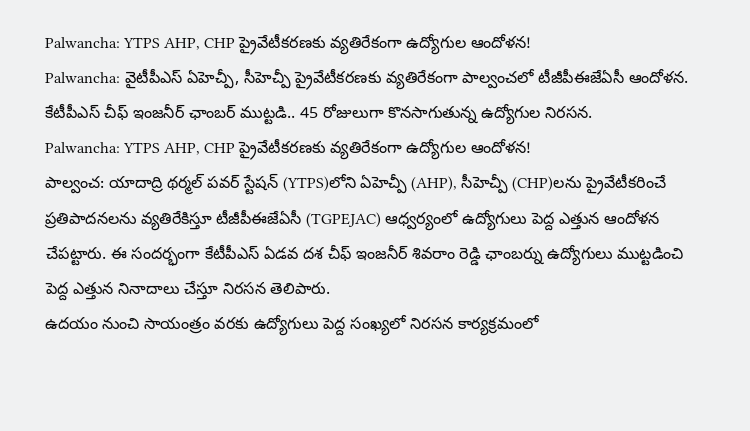Palwancha: YTPS AHP, CHP ప్రైవేటీకరణకు వ్యతిరేకంగా ఉద్యోగుల ఆందోళన!
Palwancha: వైటీపీఎస్ ఏహెచ్పీ, సీహెచ్పీ ప్రైవేటీకరణకు వ్యతిరేకంగా పాల్వంచలో టీజీపీఈజేఏసీ ఆందోళన. కేటీపీఎస్ చీఫ్ ఇంజనీర్ ఛాంబర్ ముట్టడి.. 45 రోజులుగా కొనసాగుతున్న ఉద్యోగుల నిరసన.
Palwancha: YTPS AHP, CHP ప్రైవేటీకరణకు వ్యతిరేకంగా ఉద్యోగుల ఆందోళన!
పాల్వంచ: యాదాద్రి థర్మల్ పవర్ స్టేషన్ (YTPS)లోని ఏహెచ్పీ (AHP), సీహెచ్పీ (CHP)లను ప్రైవేటీకరించే ప్రతిపాదనలను వ్యతిరేకిస్తూ టీజీపీఈజేఏసీ (TGPEJAC) ఆధ్వర్యంలో ఉద్యోగులు పెద్ద ఎత్తున ఆందోళన చేపట్టారు. ఈ సందర్భంగా కేటీపీఎస్ ఏడవ దశ చీఫ్ ఇంజనీర్ శివరాం రెడ్డి ఛాంబర్ను ఉద్యోగులు ముట్టడించి పెద్ద ఎత్తున నినాదాలు చేస్తూ నిరసన తెలిపారు.
ఉదయం నుంచి సాయంత్రం వరకు ఉద్యోగులు పెద్ద సంఖ్యలో నిరసన కార్యక్రమంలో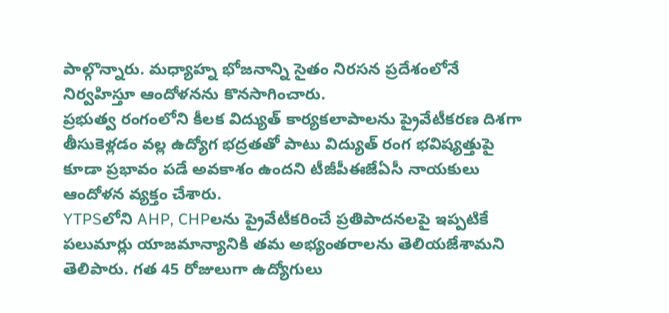పాల్గొన్నారు. మధ్యాహ్న భోజనాన్ని సైతం నిరసన ప్రదేశంలోనే నిర్వహిస్తూ ఆందోళనను కొనసాగించారు.
ప్రభుత్వ రంగంలోని కీలక విద్యుత్ కార్యకలాపాలను ప్రైవేటీకరణ దిశగా తీసుకెళ్లడం వల్ల ఉద్యోగ భద్రతతో పాటు విద్యుత్ రంగ భవిష్యత్తుపై కూడా ప్రభావం పడే అవకాశం ఉందని టీజీపీఈజేఏసీ నాయకులు ఆందోళన వ్యక్తం చేశారు.
YTPSలోని AHP, CHPలను ప్రైవేటీకరించే ప్రతిపాదనలపై ఇప్పటికే పలుమార్లు యాజమాన్యానికి తమ అభ్యంతరాలను తెలియజేశామని తెలిపారు. గత 45 రోజులుగా ఉద్యోగులు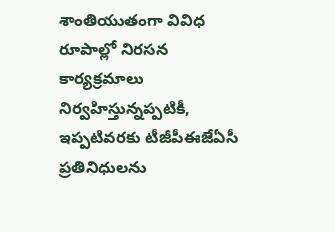శాంతియుతంగా వివిధ రూపాల్లో నిరసన కార్యక్రమాలు నిర్వహిస్తున్నప్పటికీ, ఇప్పటివరకు టీజీపీఈజేఏసీ ప్రతినిధులను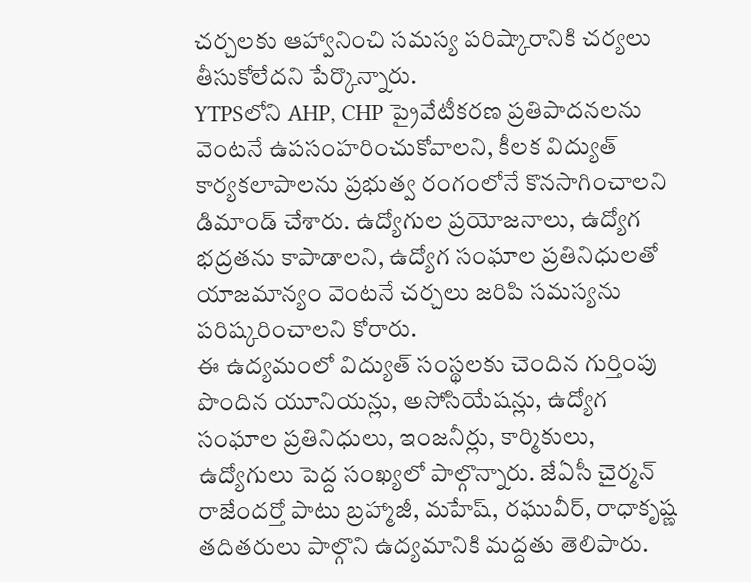చర్చలకు ఆహ్వానించి సమస్య పరిష్కారానికి చర్యలు తీసుకోలేదని పేర్కొన్నారు.
YTPSలోని AHP, CHP ప్రైవేటీకరణ ప్రతిపాదనలను వెంటనే ఉపసంహరించుకోవాలని, కీలక విద్యుత్ కార్యకలాపాలను ప్రభుత్వ రంగంలోనే కొనసాగించాలని డిమాండ్ చేశారు. ఉద్యోగుల ప్రయోజనాలు, ఉద్యోగ భద్రతను కాపాడాలని, ఉద్యోగ సంఘాల ప్రతినిధులతో యాజమాన్యం వెంటనే చర్చలు జరిపి సమస్యను పరిష్కరించాలని కోరారు.
ఈ ఉద్యమంలో విద్యుత్ సంస్థలకు చెందిన గుర్తింపు పొందిన యూనియన్లు, అసోసియేషన్లు, ఉద్యోగ సంఘాల ప్రతినిధులు, ఇంజనీర్లు, కార్మికులు, ఉద్యోగులు పెద్ద సంఖ్యలో పాల్గొన్నారు. జేఏసీ చైర్మన్ రాజేందర్తో పాటు బ్రహ్మాజీ, మహేష్, రఘువీర్, రాధాకృష్ణ తదితరులు పాల్గొని ఉద్యమానికి మద్దతు తెలిపారు.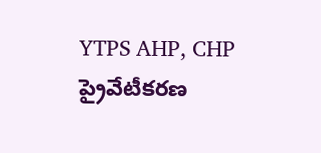YTPS AHP, CHP ప్రైవేటీకరణ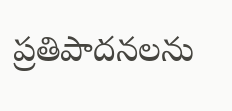ప్రతిపాదనలను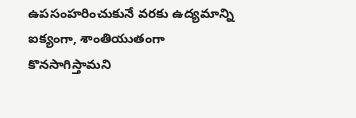ఉపసంహరించుకునే వరకు ఉద్యమాన్ని ఐక్యంగా, శాంతియుతంగా కొనసాగిస్తామని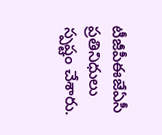టీజీపీఈజేఏసీ ప్రతినిధులు స్పష్టం చేశారు.